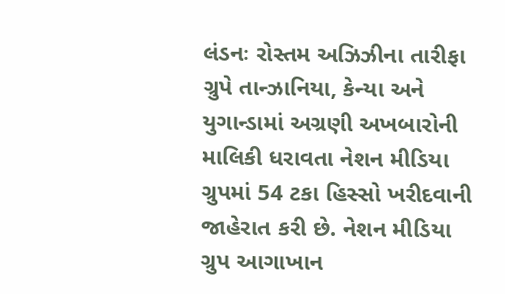લંડનઃ રોસ્તમ અઝિઝીના તારીફા ગ્રુપે તાન્ઝાનિયા, કેન્યા અને યુગાન્ડામાં અગ્રણી અખબારોની માલિકી ધરાવતા નેશન મીડિયા ગ્રુપમાં 54 ટકા હિસ્સો ખરીદવાની જાહેરાત કરી છે. નેશન મીડિયા ગ્રુપ આગાખાન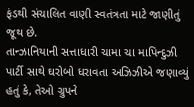ફંડથી સંચાલિત વાણી સ્વતંત્રતા માટે જાણીતું જૂથ છે.
તાન્ઝાનિયાની સત્તાધારી ચામા ચા માપિન્દુઝી પાર્ટી સાથે ઘરોબો ધરાવતા અઝિઝીએ જણાવ્યું હતું કે, તેઓ ગ્રુપને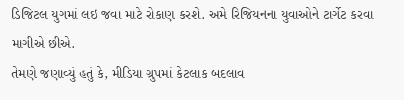ડિજિટલ યુગમાં લઇ જવા માટે રોકાણ કરશે. અમે રિજિયનના યુવાઓને ટાર્ગેટ કરવા માગીએ છીએ.
તેમણે જણાવ્યું હતું કે, મીડિયા ગ્રુપમાં કેટલાક બદલાવ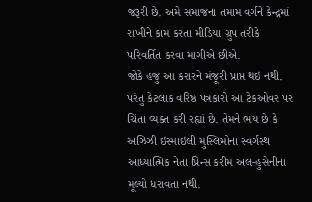જરૂરી છે. અમે સમાજના તમામ વર્ગને કેન્દ્રમાં રાખીને કામ કરતા મીડિયા ગ્રુપ તરીકે પરિવર્તિત કરવા માગીએ છીએ.
જોકે હજુ આ કરારને મંજૂરી પ્રાપ્ત થઇ નથી. પરંતુ કેટલાક વરિષ્ઠ પત્રકારો આ ટેકઓવર પર ચિંતા વ્યક્ત કરી રહ્યાં છે. તેમને ભય છે કે અઝિઝી ઇસ્માઇલી મુસ્લિમોના સ્વર્ગસ્થ આધ્યાત્મિક નેતા પ્રિન્સ કરીમ અલ-હુસેનીના મૂલ્યો ધરાવતા નથી.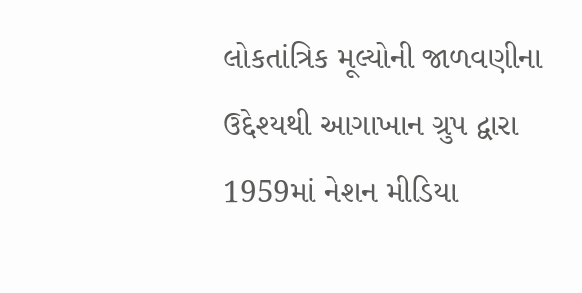લોકતાંત્રિક મૂલ્યોની જાળવણીના ઉદ્દેશ્યથી આગાખાન ગ્રુપ દ્વારા 1959માં નેશન મીડિયા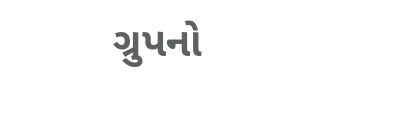ગ્રુપનો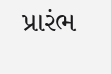પ્રારંભ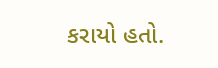કરાયો હતો.